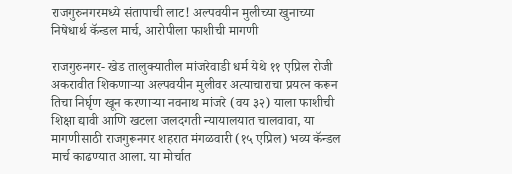राजगुरुनगरमध्ये संतापाची लाट! अल्पवयीन मुलीच्या खुनाच्या निषेधार्थ कॅन्डल मार्च, आरोपीला फाशीची मागणी

राजगुरुनगर- खेड तालुक्यातील मांजरेवाडी धर्म येथे ११ एप्रिल रोजी अकरावीत शिकणाऱ्या अल्पवयीन मुलीवर अत्याचाराचा प्रयत्न करून तिचा निर्घृण खून करणाऱ्या नवनाथ मांजरे (वय ३२) याला फाशीची शिक्षा द्यावी आणि खटला जलदगती न्यायालयात चालवावा, या मागणीसाठी राजगुरूनगर शहरात मंगळवारी (१५ एप्रिल) भव्य कॅन्डल मार्च काढण्यात आला. या मोर्चात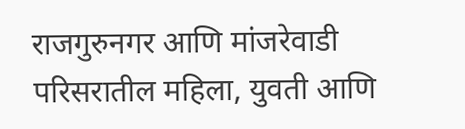राजगुरुनगर आणि मांजरेवाडी परिसरातील महिला, युवती आणि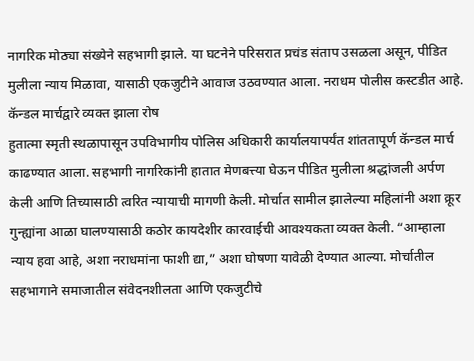नागरिक मोठ्या संख्येने सहभागी झाले. या घटनेने परिसरात प्रचंड संताप उसळला असून, पीडित मुलीला न्याय मिळावा, यासाठी एकजुटीने आवाज उठवण्यात आला. नराधम पोलीस कस्टडीत आहे.
कॅन्डल मार्चद्वारे व्यक्त झाला रोष
हुतात्मा स्मृती स्थळापासून उपविभागीय पोलिस अधिकारी कार्यालयापर्यंत शांततापूर्ण कॅन्डल मार्च काढण्यात आला. सहभागी नागरिकांनी हातात मेणबत्त्या घेऊन पीडित मुलीला श्रद्धांजली अर्पण केली आणि तिच्यासाठी त्वरित न्यायाची मागणी केली. मोर्चात सामील झालेल्या महिलांनी अशा क्रूर गुन्ह्यांना आळा घालण्यासाठी कठोर कायदेशीर कारवाईची आवश्यकता व्यक्त केली. “आम्हाला न्याय हवा आहे, अशा नराधमांना फाशी द्या,” अशा घोषणा यावेळी देण्यात आल्या. मोर्चातील सहभागाने समाजातील संवेदनशीलता आणि एकजुटीचे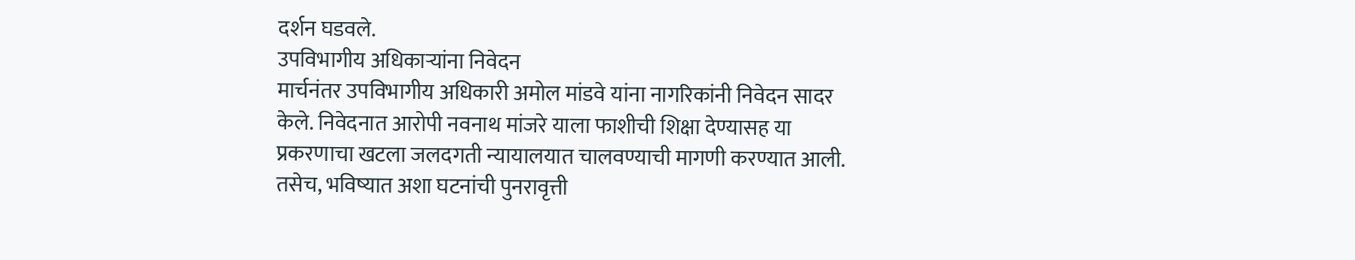दर्शन घडवले.
उपविभागीय अधिकाऱ्यांना निवेदन
मार्चनंतर उपविभागीय अधिकारी अमोल मांडवे यांना नागरिकांनी निवेदन सादर केले. निवेदनात आरोपी नवनाथ मांजरे याला फाशीची शिक्षा देण्यासह या प्रकरणाचा खटला जलदगती न्यायालयात चालवण्याची मागणी करण्यात आली. तसेच, भविष्यात अशा घटनांची पुनरावृत्ती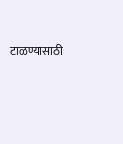टाळण्यासाठी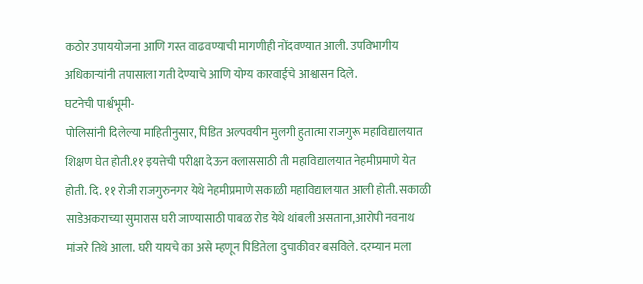कठोर उपाययोजना आणि गस्त वाढवण्याची मागणीही नोंदवण्यात आली. उपविभागीय अधिकाऱ्यांनी तपासाला गती देण्याचे आणि योग्य कारवाईचे आश्वासन दिले.
घटनेची पार्श्वभूमी-
पोलिसांनी दिलेल्या माहितीनुसार, पिडित अल्पवयीन मुलगी हुतात्मा राजगुरू महाविद्यालयात शिक्षण घेत होती.११ इयत्तेची परीक्षा देऊन क्लाससाठी ती महाविद्यालयात नेहमीप्रमाणे येत होती. दि. ११ रोजी राजगुरुनगर येथे नेहमीप्रमाणे सकाळी महाविद्यालयात आली होती. सकाळी साडेअकराच्या सुमारास घरी जाण्यासाठी पाबळ रोड येथे थांबली असताना,आरोपी नवनाथ मांजरे तिथे आला. घरी यायचे का असे म्हणून पिडितेला दुचाकीवर बसविले. दरम्यान मला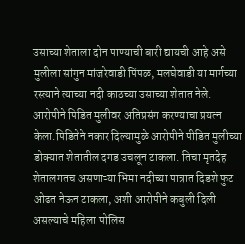उसाच्या शेताला दोन पाण्याची बारी द्यायची आहे असे मुलीला सांगुन मांजरेवाडी पिंपळ, मलघेवाडी या मार्गच्या रस्त्याने त्याच्या नदी काठच्या उसाच्या शेतात नेले. आरोपीने पिडित मुलीवर अतिप्रसंग करण्याचा प्रयत्न केला.पिडितेने नकार दिल्यामुळे आरोपीने पीडित मुलीच्या डोक्यात शेतातील दगड उचलून टाकला. तिचा मृतदेह शेतालगतच असणाऱ्या भिमा नदीच्या पात्रात दिडशे फुट ओढत नेऊन टाकला, अशी आरोपीने कबुली दिली असल्याचे महिला पोलिस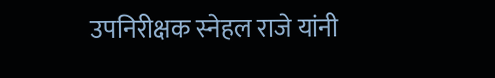उपनिरीक्षक स्नेहल राजे यांनी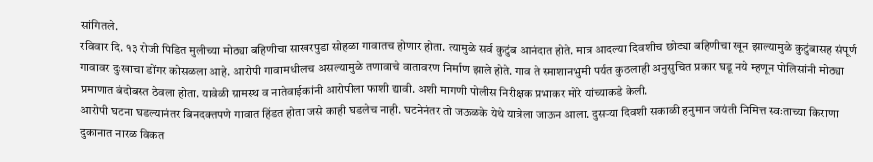सांगितले.
रविवार दि. १३ रोजी पिडित मुलीच्या मोठ्या बहिणीचा साखरपुडा सोहळा गावातच होणार होता. त्यामुळे सर्व कुटुंब आनंदात होते. मात्र आदल्या दिवशीच छोट्या बहिणीचा खून झाल्यामुळे कुटुंबासह संपूर्ण गावावर दुःखाचा डोंगर कोसळला आहे. आरोपी गावामधीलच असल्यामुळे तणावाचे वातावरण निर्माण झाले होते. गाव ते स्माशानभुमी पर्यत कुठलाही अनुसुचित प्रकार घडू नये म्हणून पोलिसांनी मोठ्या प्रमाणात बंदोबस्त ठेवला होता. यावेळी ग्रामस्थ व नातेवाईकांनी आरोपीला फाशी द्यावी. अशी मागणी पोलीस निरीक्षक प्रभाकर मोरे यांच्याकडे केली.
आरोपी घटना घडल्यानंतर बिनदक्तपणे गावात हिंडत होता जसे काही घडलेच नाही. घटनेनंतर तो जऊळके येथे यात्रेला जाऊन आला. दुसऱ्या दिवशी सकाळी हनुमान जयंती निमित्त स्वःताच्या किराणा दुकानात नारळ विकत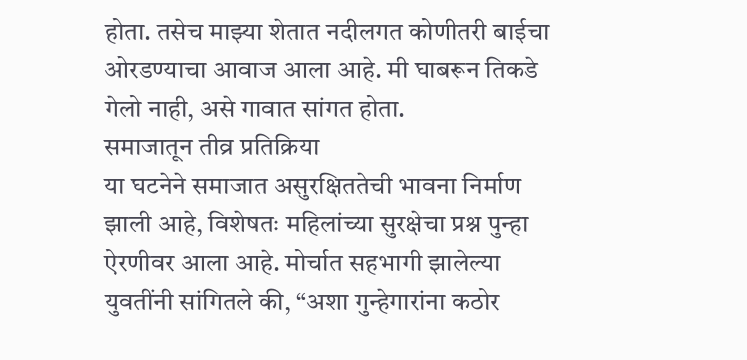होता. तसेच माझ्या शेतात नदीलगत कोणीतरी बाईचा ओरडण्याचा आवाज आला आहे. मी घाबरून तिकडे गेलो नाही, असे गावात सांगत होता.
समाजातून तीव्र प्रतिक्रिया
या घटनेने समाजात असुरक्षिततेची भावना निर्माण झाली आहे, विशेषतः महिलांच्या सुरक्षेचा प्रश्न पुन्हा ऐरणीवर आला आहे. मोर्चात सहभागी झालेल्या युवतींनी सांगितले की, “अशा गुन्हेगारांना कठोर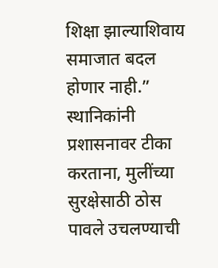शिक्षा झाल्याशिवाय समाजात बदल होणार नाही.” स्थानिकांनी प्रशासनावर टीका करताना, मुलींच्या सुरक्षेसाठी ठोस पावले उचलण्याची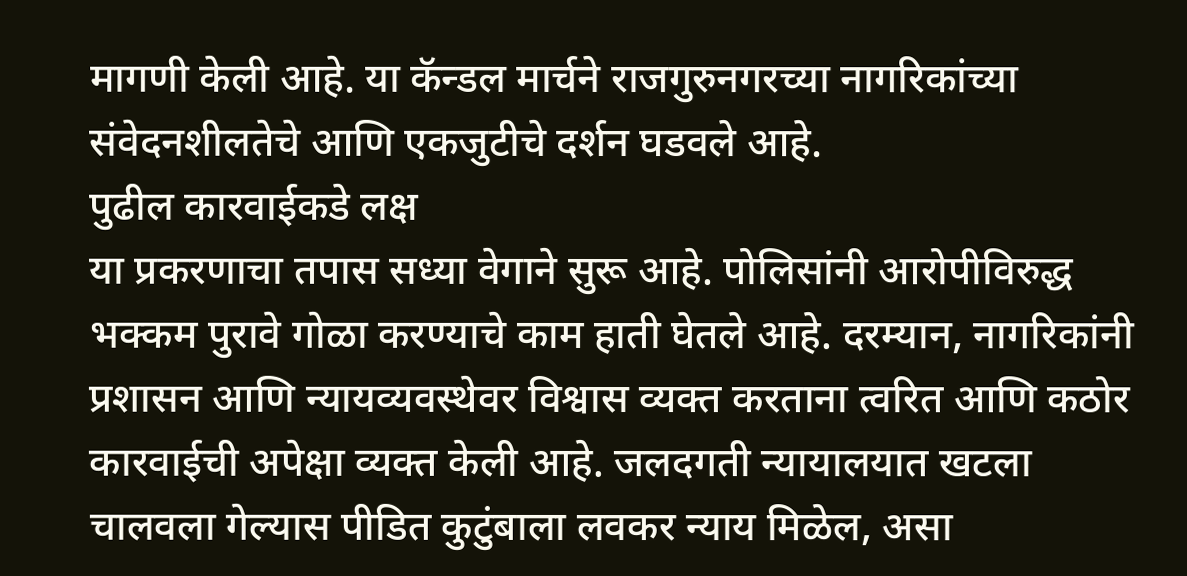मागणी केली आहे. या कॅन्डल मार्चने राजगुरुनगरच्या नागरिकांच्या संवेदनशीलतेचे आणि एकजुटीचे दर्शन घडवले आहे.
पुढील कारवाईकडे लक्ष
या प्रकरणाचा तपास सध्या वेगाने सुरू आहे. पोलिसांनी आरोपीविरुद्ध भक्कम पुरावे गोळा करण्याचे काम हाती घेतले आहे. दरम्यान, नागरिकांनी प्रशासन आणि न्यायव्यवस्थेवर विश्वास व्यक्त करताना त्वरित आणि कठोर कारवाईची अपेक्षा व्यक्त केली आहे. जलदगती न्यायालयात खटला चालवला गेल्यास पीडित कुटुंबाला लवकर न्याय मिळेल, असा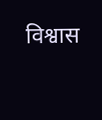विश्वास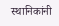स्थानिकांनी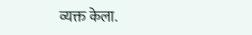व्यक्त केला.